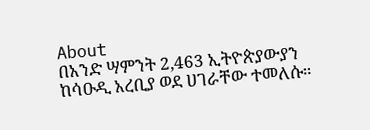About
በአንድ ሣምንት 2,463 ኢትዮጵያውያን ከሳዑዲ አረቢያ ወደ ሀገራቸው ተመለሱ።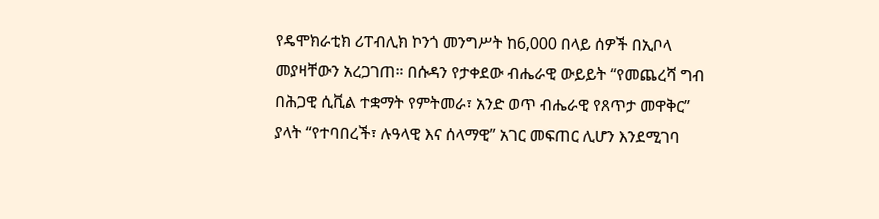የዴሞክራቲክ ሪፐብሊክ ኮንጎ መንግሥት ከ6,000 በላይ ሰዎች በኢቦላ መያዛቸውን አረጋገጠ። በሱዳን የታቀደው ብሔራዊ ውይይት “የመጨረሻ ግብ በሕጋዊ ሲቪል ተቋማት የምትመራ፣ አንድ ወጥ ብሔራዊ የጸጥታ መዋቅር” ያላት “የተባበረች፣ ሉዓላዊ እና ሰላማዊ” አገር መፍጠር ሊሆን እንደሚገባ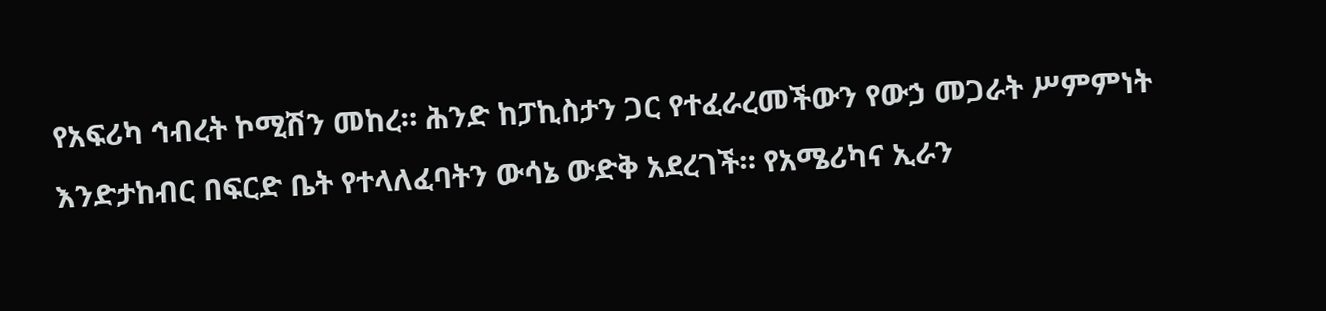የአፍሪካ ኅብረት ኮሚሽን መከረ። ሕንድ ከፓኪስታን ጋር የተፈራረመችውን የውኃ መጋራት ሥምምነት እንድታከብር በፍርድ ቤት የተላለፈባትን ውሳኔ ውድቅ አደረገች። የአሜሪካና ኢራን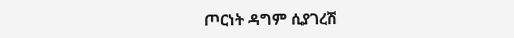ጦርነት ዳግም ሲያገረሽ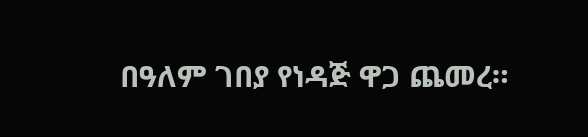በዓለም ገበያ የነዳጅ ዋጋ ጨመረ።